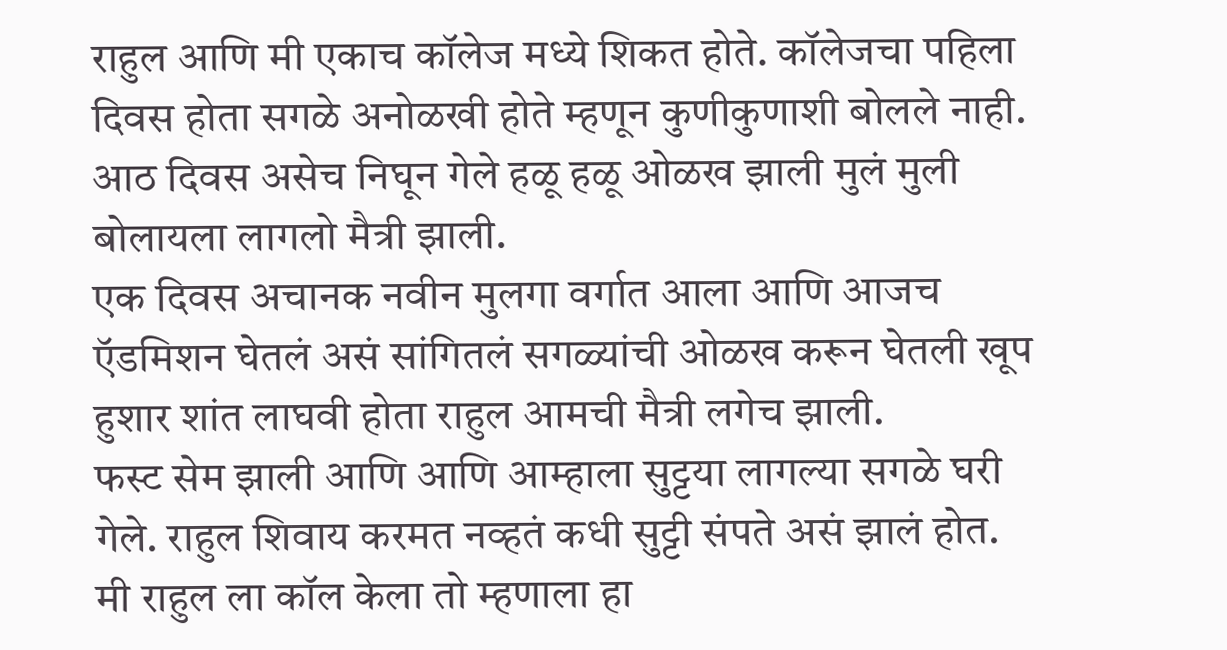राहुल आणि मी एकाच कॉलेज मध्ये शिकत होते. कॉलेजचा पहिला दिवस होता सगळे अनोळखी होते म्हणून कुणीकुणाशी बोलले नाही.
आठ दिवस असेच निघून गेले हळू हळू ओळख झाली मुलं मुली बोलायला लागलो मैत्री झाली.
एक दिवस अचानक नवीन मुलगा वर्गात आला आणि आजच ऍडमिशन घेतलं असं सांगितलं सगळ्यांची ओळख करून घेतली खूप हुशार शांत लाघवी होता राहुल आमची मैत्री लगेच झाली.
फस्ट सेम झाली आणि आणि आम्हाला सुट्टया लागल्या सगळे घरी गेले. राहुल शिवाय करमत नव्हतं कधी सुट्टी संपते असं झालं होत.
मी राहुल ला कॉल केला तो म्हणाला हा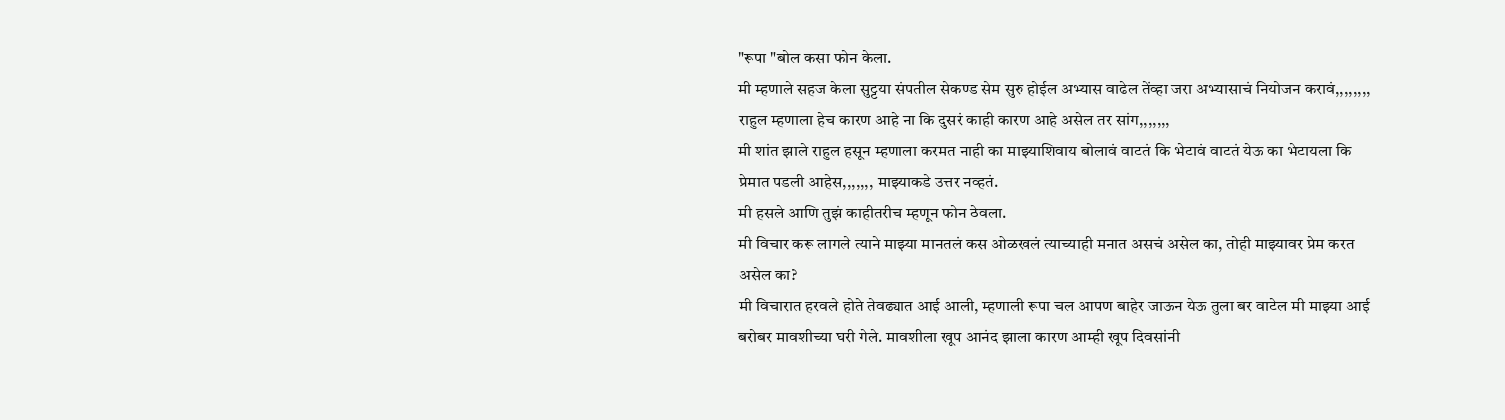"रूपा "बोल कसा फोन केला.
मी म्हणाले सहज केला सुट्टया संपतील सेकण्ड सेम सुरु होईल अभ्यास वाढेल तेंव्हा जरा अभ्यासाचं नियोजन करावं,,,,,,,,
राहुल म्हणाला हेच कारण आहे ना कि दुसरं काही कारण आहे असेल तर सांग,,,,,,,
मी शांत झाले राहुल हसून म्हणाला करमत नाही का माझ्याशिवाय बोलावं वाटतं कि भेटावं वाटतं येऊ का भेटायला कि प्रेमात पडली आहेस,,,,,,, माझ्याकडे उत्तर नव्हतं.
मी हसले आणि तुझं काहीतरीच म्हणून फोन ठेवला.
मी विचार करू लागले त्याने माझ्या मानतलं कस ओळखलं त्याच्याही मनात असचं असेल का, तोही माझ्यावर प्रेम करत असेल का?
मी विचारात हरवले होते तेवढ्यात आई आली, म्हणाली रूपा चल आपण बाहेर जाऊन येऊ तुला बर वाटेल मी माझ्या आई बरोबर मावशीच्या घरी गेले. मावशीला खूप आनंद झाला कारण आम्ही खूप दिवसांनी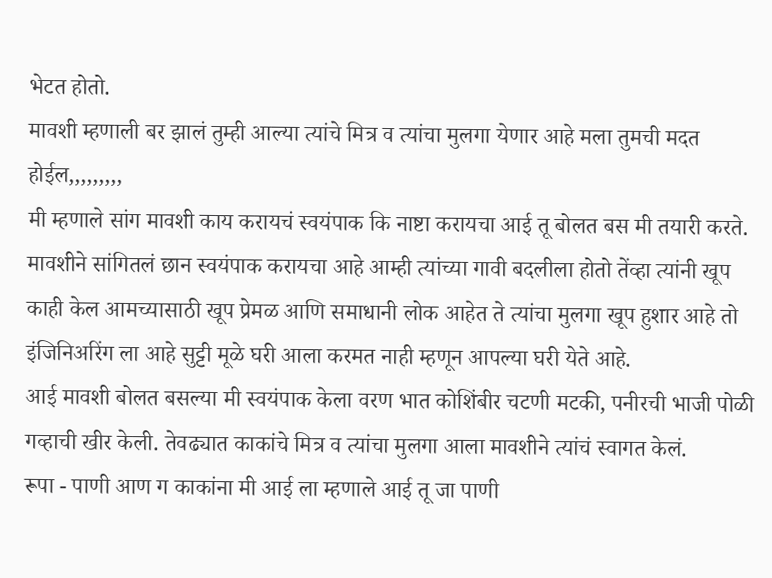भेटत होतो.
मावशी म्हणाली बर झालं तुम्ही आल्या त्यांचे मित्र व त्यांचा मुलगा येणार आहे मला तुमची मदत होईल,,,,,,,,,
मी म्हणाले सांग मावशी काय करायचं स्वयंपाक कि नाष्टा करायचा आई तू बोलत बस मी तयारी करते. मावशीने सांगितलं छान स्वयंपाक करायचा आहे आम्ही त्यांच्या गावी बदलीला होतो तेंव्हा त्यांनी खूप काही केल आमच्यासाठी खूप प्रेमळ आणि समाधानी लोक आहेत ते त्यांचा मुलगा खूप हुशार आहे तो इंजिनिअरिंग ला आहे सुट्टी मूळे घरी आला करमत नाही म्हणून आपल्या घरी येते आहे.
आई मावशी बोलत बसल्या मी स्वयंपाक केला वरण भात कोशिंबीर चटणी मटकी, पनीरची भाजी पोळी गव्हाची खीर केली. तेवढ्यात काकांचे मित्र व त्यांचा मुलगा आला मावशीने त्यांचं स्वागत केलं.
रूपा - पाणी आण ग काकांना मी आई ला म्हणाले आई तू जा पाणी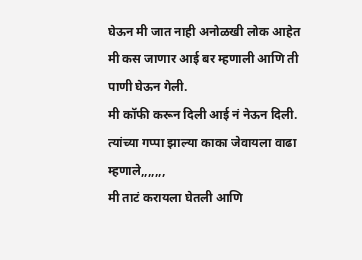घेऊन मी जात नाही अनोळखी लोक आहेत मी कस जाणार आई बर म्हणाली आणि ती पाणी घेऊन गेली.
मी कॉफी करून दिली आई नं नेऊन दिली. त्यांच्या गप्पा झाल्या काका जेवायला वाढा म्हणाले,,,,,,,
मी ताटं करायला घेतली आणि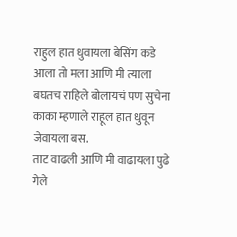राहुल हात धुवायला बेसिंग कडे आला तो मला आणि मी त्याला बघतच राहिले बोलायचं पण सुचेना काका म्हणाले राहूल हात धुवून जेवायला बस.
ताट वाढली आणि मी वाढायला पुढे गेले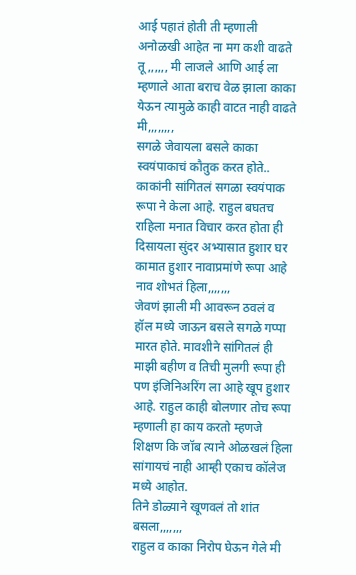आई पहातं होती ती म्हणाली अनोळखी आहेत ना मग कशी वाढते तू,,,,,, मी लाजले आणि आई ला म्हणाले आता बराच वेळ झाला काका येऊन त्यामुळे काही वाटत नाही वाढते मी,,,,,,,,
सगळे जेवायला बसले काका स्वयंपाकाचं कौतुक करत होते.. काकांनी सांगितलं सगळा स्वयंपाक रूपा ने केला आहे. राहुल बघतच राहिला मनात विचार करत होता ही दिसायला सुंदर अभ्यासात हुशार घर कामात हुशार नावाप्रमांणे रूपा आहे नाव शोभतं हिला,,,,,,,
जेवणं झाली मी आवरून ठवलं व हॉल मध्ये जाऊन बसले सगळे गप्पा मारत होते. मावशीने सांगितलं ही माझी बहीण व तिची मुलगी रूपा ही पण इंजिनिअरिंग ला आहे खूप हुशार आहे. राहुल काही बोलणार तोच रूपा म्हणाली हा काय करतो म्हणजे शिक्षण कि जॉब त्याने ओळखलं हिला सांगायचं नाही आम्ही एकाच कॉलेज मध्ये आहोत.
तिने डोळ्याने खूणवलं तो शांत बसला,,,,,,,
राहुल व काका निरोप घेऊन गेले मी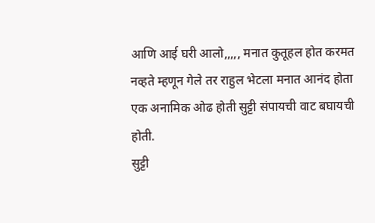आणि आई घरी आलो,,,,, मनात कुतूहल होत करमत नव्हते म्हणून गेले तर राहुल भेटला मनात आनंद होता एक अनामिक ओढ होती सुट्टी संपायची वाट बघायची होती.
सुट्टी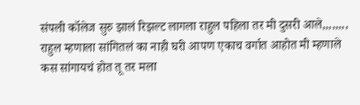संपली कॉलेज सुरु झालं रिझल्ट लागला राहुल पहिला तर मी दुसरी आले,,,,,,,,
राहुल म्हणाला सांगितलं का नाही घरी आपण एकाच वर्गात आहोत मी म्हणाले कस सांगायचं होत तू तर मला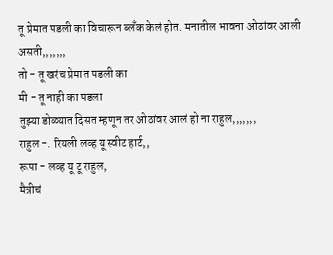तू प्रेमात पडली का विचारून ब्लँक केलं होत. मनातील भावना ओठांवर आली असती,,,,,,,
तो - तू खरंच प्रेमात पडली का
मी - तू नाही का पडला
तुझ्या डोळ्यात दिसत म्हणून तर ओठांवर आलं हो ना राहुल,,,,,,,
राहुल -. रियली लव्ह यू स्वीट हार्ट,,
रूपा - लव्ह यू टू राहुल,
मैत्रीचं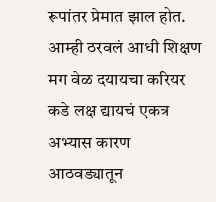रूपांतर प्रेमात झाल होत.
आम्ही ठरवलं आधी शिक्षण मग वेळ दयायचा करियर कडे लक्ष द्यायचं एकत्र अभ्यास कारण आठवड्यातून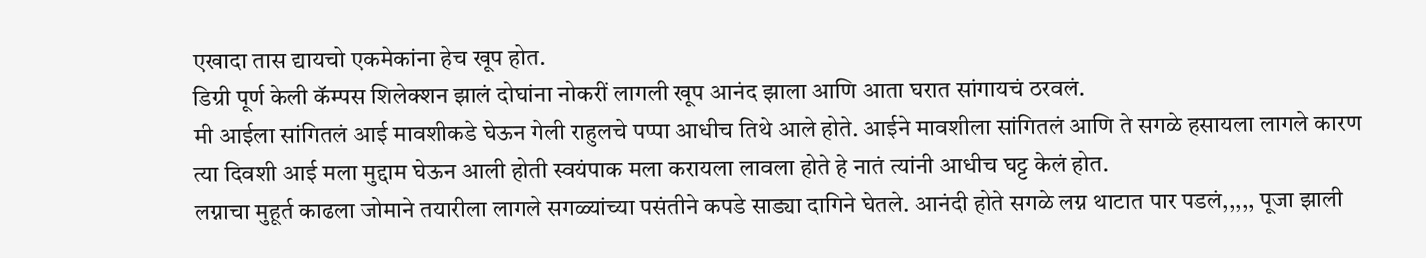एखादा तास द्यायचो एकमेकांना हेच खूप होत.
डिग्री पूर्ण केली कॅम्पस शिलेक्शन झालं दोघांना नोकरीं लागली खूप आनंद झाला आणि आता घरात सांगायचं ठरवलं.
मी आईला सांगितलं आई मावशीकडे घेऊन गेली राहुलचे पप्पा आधीच तिथे आले होते. आईने मावशीला सांगितलं आणि ते सगळे हसायला लागले कारण त्या दिवशी आई मला मुद्दाम घेऊन आली होती स्वयंपाक मला करायला लावला होते हे नातं त्यांनी आधीच घट्ट केलं होत.
लग्नाचा मुहूर्त काढला जोमाने तयारीला लागले सगळ्यांच्या पसंतीने कपडे साड्या दागिने घेतले. आनंदी होते सगळे लग्न थाटात पार पडलं,,,,, पूजा झाली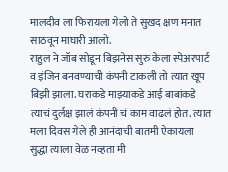मालदीव ला फिरायला गेलो ते सुखद क्षण मनात साठवून माघारी आलो.
राहुल ने जॉब सोडून बिझनेस सुरु केला स्पेअरपार्ट व इंजिन बनवण्याची कंपनी टाकली तो त्यात खूप बिझी झाला. घराकडे माझ्याकडे आई बाबांकडे त्याचं दुर्लक्ष झालं कंपनी चं काम वाढलं होत. त्यात मला दिवस गेले ही आनंदाची बातमी ऐकायला सुद्धा त्याला वेळ नव्हता मी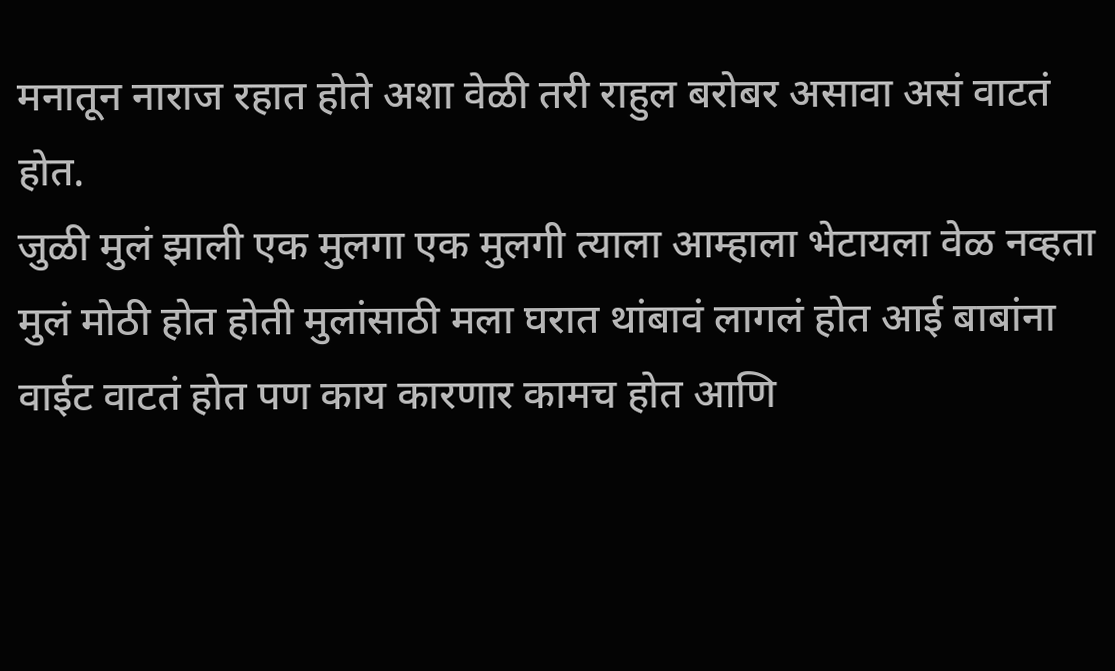मनातून नाराज रहात होते अशा वेळी तरी राहुल बरोबर असावा असं वाटतं होत.
जुळी मुलं झाली एक मुलगा एक मुलगी त्याला आम्हाला भेटायला वेळ नव्हता मुलं मोठी होत होती मुलांसाठी मला घरात थांबावं लागलं होत आई बाबांना वाईट वाटतं होत पण काय कारणार कामच होत आणि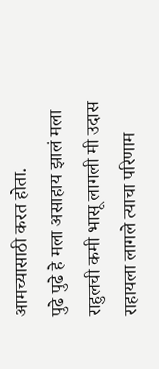आमच्यासाठी करत होता.
पुढे पुढे हे मला असाहाय झालं मला राहुलची कमी भासू लागली मी उदास राहायला लागले त्याचा परिणाम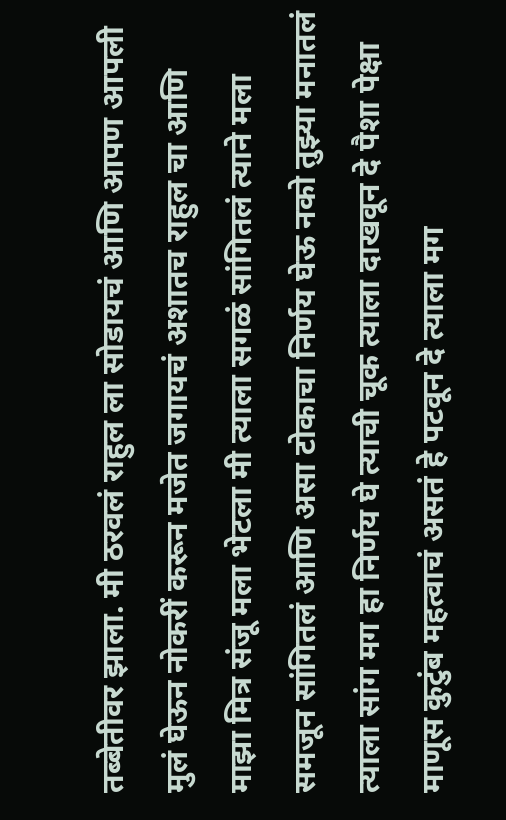तब्बेतीवर झाला. मी ठरवलं राहुल ला सोडायचं आणि आपण आपली मुलं घेऊन नोकरीं करून मजेत जगायचं अशातच राहुल चा आणि माझा मित्र संजू मला भेटला मी त्याला सगळं सांगितलं त्याने मला समजून सांगितलं आणि असा टोकाचा निर्णय घेऊ नको तुझ्या मनातलं त्याला सांग मग हा निर्णय घे त्याची चूक त्याला दाखवून दे पैशा पेक्षा माणूस कुटुंब महत्वाचं असतं हे पटवून दे त्याला मग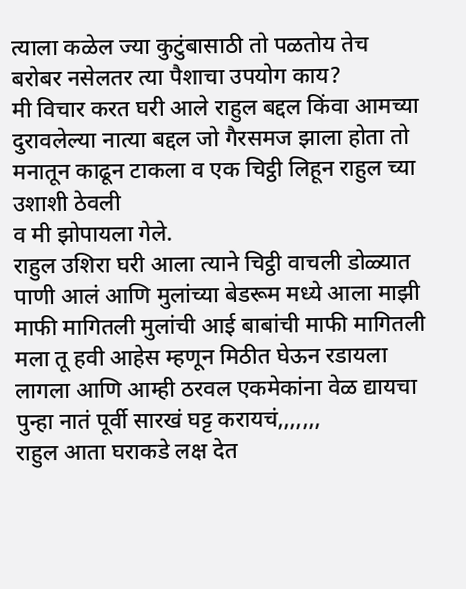त्याला कळेल ज्या कुटुंबासाठी तो पळतोय तेच बरोबर नसेलतर त्या पैशाचा उपयोग काय?
मी विचार करत घरी आले राहुल बद्दल किंवा आमच्या दुरावलेल्या नात्या बद्दल जो गैरसमज झाला होता तो मनातून काढून टाकला व एक चिट्ठी लिहून राहुल च्या उशाशी ठेवली
व मी झोपायला गेले.
राहुल उशिरा घरी आला त्याने चिट्ठी वाचली डोळ्यात पाणी आलं आणि मुलांच्या बेडरूम मध्ये आला माझी माफी मागितली मुलांची आई बाबांची माफी मागितली मला तू हवी आहेस म्हणून मिठीत घेऊन रडायला लागला आणि आम्ही ठरवल एकमेकांना वेळ द्यायचा पुन्हा नातं पूर्वी सारखं घट्ट करायचं,,,,,,,
राहुल आता घराकडे लक्ष देत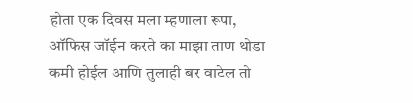होता एक दिवस मला म्हणाला रूपा, ऑफिस जॉईन करते का माझा ताण थोडा कमी होईल आणि तुलाही बर वाटेल तो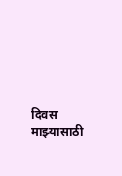दिवस माझ्यासाठी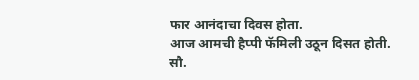फार आनंदाचा दिवस होता.
आज आमची हैप्पी फॅमिली उठून दिसत होती.
सौ.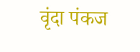वृंदा पंकज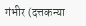गंभीर (दत्तकन्या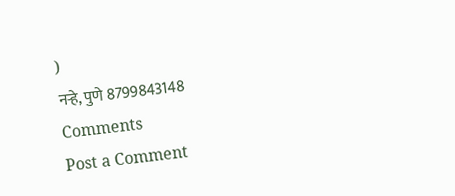)
नऱ्हे, पुणे 8799843148
Comments
Post a Comment